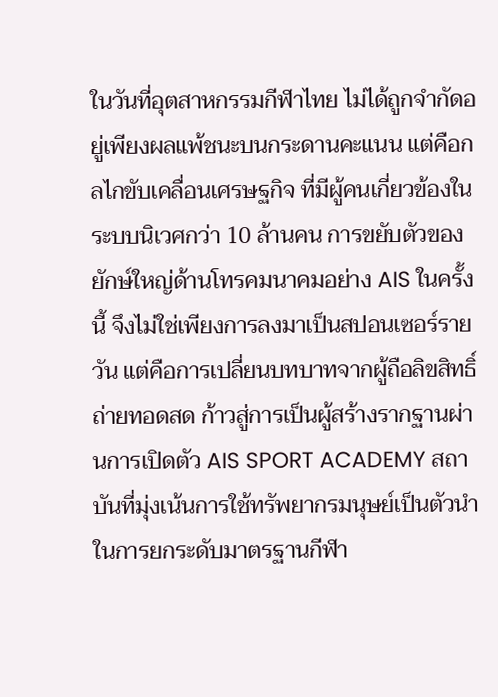ในวันที่อุตสาหกรรมกีฬาไทย ไม่ได้ถูกจำกัดอยู่เพียงผลแพ้ชนะบนกระดานคะแนน แต่คือกลไกขับเคลื่อนเศรษฐกิจ ที่มีผู้คนเกี่ยวข้องในระบบนิเวศกว่า 10 ล้านคน การขยับตัวของยักษ์ใหญ่ด้านโทรคมนาคมอย่าง AIS ในครั้งนี้ จึงไม่ใช่เพียงการลงมาเป็นสปอนเซอร์รายวัน แต่คือการเปลี่ยนบทบาทจากผู้ถือลิขสิทธิ์ถ่ายทอดสด ก้าวสู่การเป็นผู้สร้างรากฐานผ่านการเปิดตัว AIS SPORT ACADEMY สถาบันที่มุ่งเน้นการใช้ทรัพยากรมนุษย์เป็นตัวนำในการยกระดับมาตรฐานกีฬา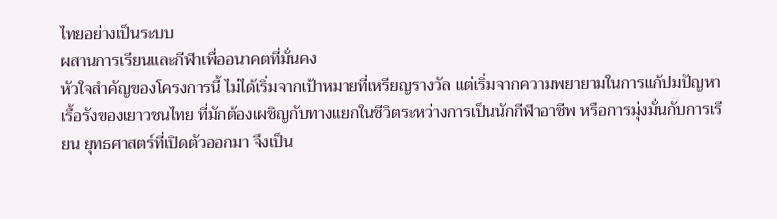ไทยอย่างเป็นระบบ
ผสานการเรียนและกีฬาเพื่ออนาคตที่มั่นคง
หัวใจสำคัญของโครงการนี้ ไม่ได้เริ่มจากเป้าหมายที่เหรียญรางวัล แต่เริ่มจากความพยายามในการแก้ปมปัญหาเรื้อรังของเยาวชนไทย ที่มักต้องเผชิญกับทางแยกในชีวิตระหว่างการเป็นนักกีฬาอาชีพ หรือการมุ่งมั่นกับการเรียน ยุทธศาสตร์ที่เปิดตัวออกมา จึงเป็น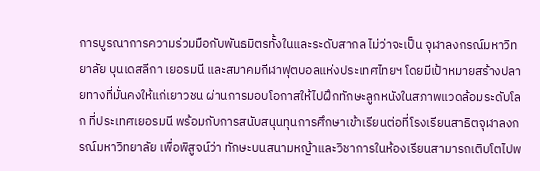การบูรณาการความร่วมมือกับพันธมิตรทั้งในและระดับสากล ไม่ว่าจะเป็น จุฬาลงกรณ์มหาวิทยาลัย บุนเดสลีกา เยอรมนี และสมาคมกีฬาฟุตบอลแห่งประเทศไทยฯ โดยมีเป้าหมายสร้างปลายทางที่มั่นคงให้แก่เยาวชน ผ่านการมอบโอกาสให้ไปฝึกทักษะลูกหนังในสภาพแวดล้อมระดับโลก ที่ประเทศเยอรมนี พร้อมกับการสนับสนุนทุนการศึกษาเข้าเรียนต่อที่โรงเรียนสาธิตจุฬาลงกรณ์มหาวิทยาลัย เพื่อพิสูจน์ว่า ทักษะบนสนามหญ้าและวิชาการในห้องเรียนสามารถเติบโตไปพ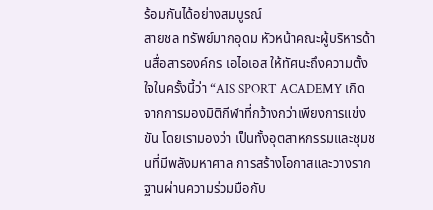ร้อมกันได้อย่างสมบูรณ์
สายชล ทรัพย์มากอุดม หัวหน้าคณะผู้บริหารด้านสื่อสารองค์กร เอไอเอส ให้ทัศนะถึงความตั้งใจในครั้งนี้ว่า “AIS SPORT ACADEMY เกิดจากการมองมิติกีฬาที่กว้างกว่าเพียงการแข่งขัน โดยเรามองว่า เป็นทั้งอุตสาหกรรมและชุมชนที่มีพลังมหาศาล การสร้างโอกาสและวางรากฐานผ่านความร่วมมือกับ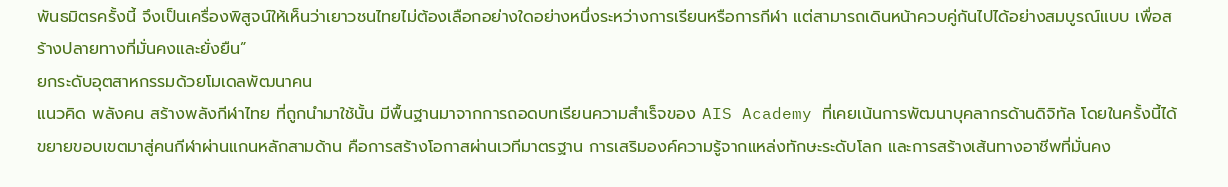พันธมิตรครั้งนี้ จึงเป็นเครื่องพิสูจน์ให้เห็นว่าเยาวชนไทยไม่ต้องเลือกอย่างใดอย่างหนึ่งระหว่างการเรียนหรือการกีฬา แต่สามารถเดินหน้าควบคู่กันไปได้อย่างสมบูรณ์แบบ เพื่อสร้างปลายทางที่มั่นคงและยั่งยืน”
ยกระดับอุตสาหกรรมด้วยโมเดลพัฒนาคน
แนวคิด พลังคน สร้างพลังกีฬาไทย ที่ถูกนำมาใช้นั้น มีพื้นฐานมาจากการถอดบทเรียนความสำเร็จของ AIS Academy ที่เคยเน้นการพัฒนาบุคลากรด้านดิจิทัล โดยในครั้งนี้ได้ขยายขอบเขตมาสู่คนกีฬาผ่านแกนหลักสามด้าน คือการสร้างโอกาสผ่านเวทีมาตรฐาน การเสริมองค์ความรู้จากแหล่งทักษะระดับโลก และการสร้างเส้นทางอาชีพที่มั่นคง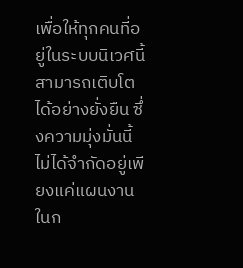เพื่อให้ทุกคนที่อยู่ในระบบนิเวศนี้สามารถเติบโตได้อย่างยั่งยืน ซึ่งความมุ่งมั่นนี้ไม่ได้จำกัดอยู่เพียงแค่แผนงานในก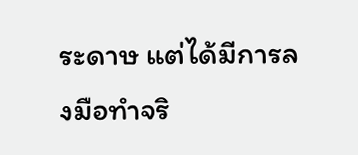ระดาษ แต่ได้มีการลงมือทำจริ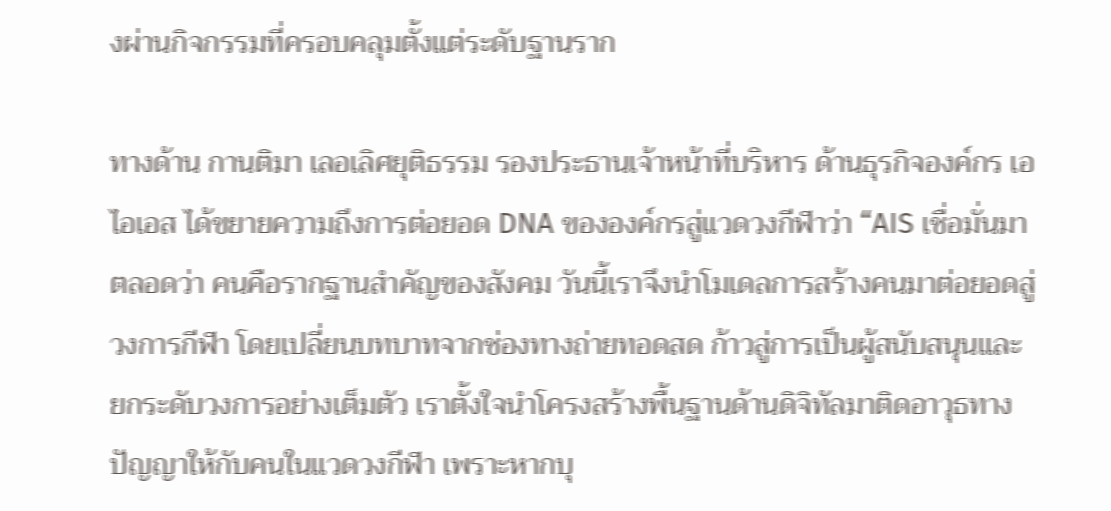งผ่านกิจกรรมที่ครอบคลุมตั้งแต่ระดับฐานราก

ทางด้าน กานติมา เลอเลิศยุติธรรม รองประธานเจ้าหน้าที่บริหาร ด้านธุรกิจองค์กร เอไอเอส ได้ขยายความถึงการต่อยอด DNA ขององค์กรสู่แวดวงกีฬาว่า “AIS เชื่อมั่นมาตลอดว่า คนคือรากฐานสำคัญของสังคม วันนี้เราจึงนำโมเดลการสร้างคนมาต่อยอดสู่วงการกีฬา โดยเปลี่ยนบทบาทจากช่องทางถ่ายทอดสด ก้าวสู่การเป็นผู้สนับสนุนและยกระดับวงการอย่างเต็มตัว เราตั้งใจนำโครงสร้างพื้นฐานด้านดิจิทัลมาติดอาวุธทางปัญญาให้กับคนในแวดวงกีฬา เพราะหากบุ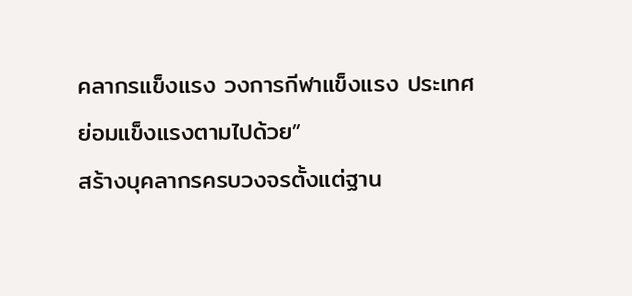คลากรแข็งแรง วงการกีฬาแข็งแรง ประเทศย่อมแข็งแรงตามไปด้วย”
สร้างบุคลากรครบวงจรตั้งแต่ฐาน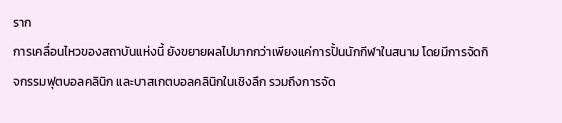ราก
การเคลื่อนไหวของสถาบันแห่งนี้ ยังขยายผลไปมากกว่าเพียงแค่การปั้นนักกีฬาในสนาม โดยมีการจัดกิจกรรมฟุตบอลคลินิก และบาสเกตบอลคลินิกในเชิงลึก รวมถึงการจัด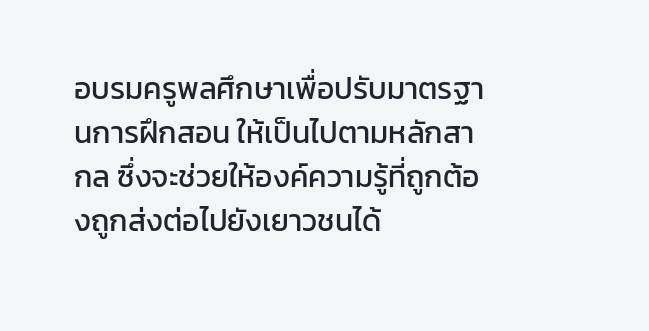อบรมครูพลศึกษาเพื่อปรับมาตรฐานการฝึกสอน ให้เป็นไปตามหลักสากล ซึ่งจะช่วยให้องค์ความรู้ที่ถูกต้องถูกส่งต่อไปยังเยาวชนได้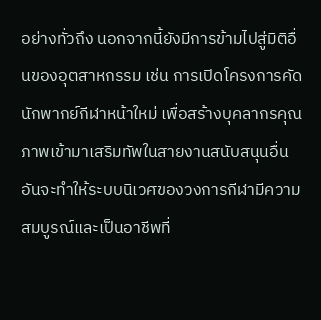อย่างทั่วถึง นอกจากนี้ยังมีการข้ามไปสู่มิติอื่นของอุตสาหกรรม เช่น การเปิดโครงการคัดนักพากย์กีฬาหน้าใหม่ เพื่อสร้างบุคลากรคุณภาพเข้ามาเสริมทัพในสายงานสนับสนุนอื่น อันจะทำให้ระบบนิเวศของวงการกีฬามีความสมบูรณ์และเป็นอาชีพที่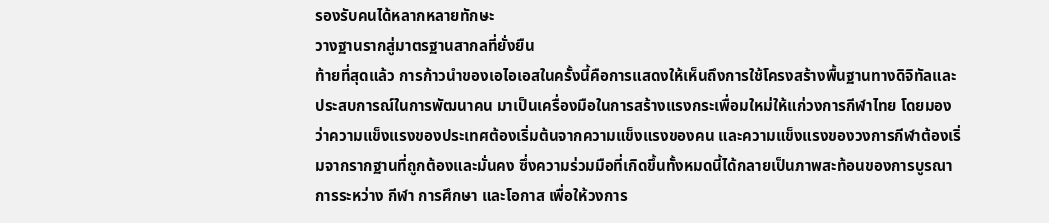รองรับคนได้หลากหลายทักษะ
วางฐานรากสู่มาตรฐานสากลที่ยั่งยืน
ท้ายที่สุดแล้ว การก้าวนำของเอไอเอสในครั้งนี้คือการแสดงให้เห็นถึงการใช้โครงสร้างพื้นฐานทางดิจิทัลและประสบการณ์ในการพัฒนาคน มาเป็นเครื่องมือในการสร้างแรงกระเพื่อมใหม่ให้แก่วงการกีฬาไทย โดยมองว่าความแข็งแรงของประเทศต้องเริ่มต้นจากความแข็งแรงของคน และความแข็งแรงของวงการกีฬาต้องเริ่มจากรากฐานที่ถูกต้องและมั่นคง ซึ่งความร่วมมือที่เกิดขึ้นทั้งหมดนี้ได้กลายเป็นภาพสะท้อนของการบูรณาการระหว่าง กีฬา การศึกษา และโอกาส เพื่อให้วงการ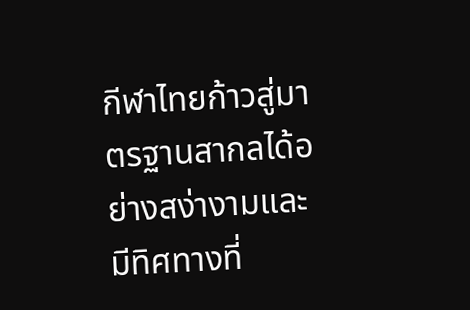กีฬาไทยก้าวสู่มาตรฐานสากลได้อย่างสง่างามและมีทิศทางที่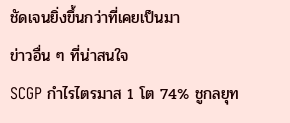ชัดเจนยิ่งขึ้นกว่าที่เคยเป็นมา
ข่าวอื่น ๆ ที่น่าสนใจ
SCGP กำไรไตรมาส 1 โต 74% ชูกลยุท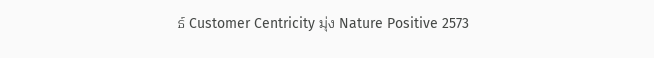ธ์ Customer Centricity มุ่ง Nature Positive 2573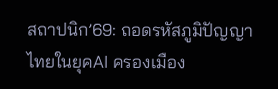สถาปนิก’69: ถอดรหัสภูมิปัญญาไทยในยุคAI ครองเมือง